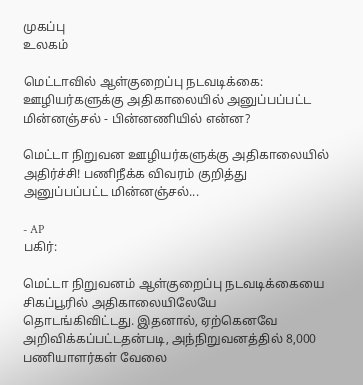முகப்பு
உலகம்

மெட்டாவில் ஆள்குறைப்பு நடவடிக்கை: ஊழியர்களுக்கு அதிகாலையில் அனுப்பப்பட்ட மின்னஞ்சல் - பின்னணியில் என்ன?

மெட்டா நிறுவன ஊழியர்களுக்கு அதிகாலையில் அதிர்ச்சி! பணிநீக்க விவரம் குறித்து அனுப்பப்பட்ட மின்னஞ்சல்...

- AP
பகிர்:

மெட்டா நிறுவனம் ஆள்குறைப்பு நடவடிக்கையை சிகப்பூரில் அதிகாலையிலேயே தொடங்கிவிட்டது. இதனால், ஏற்கெனவே அறிவிக்கப்பட்டதன்படி, அந்நிறுவனத்தில் 8,000 பணியாளர்கள் வேலை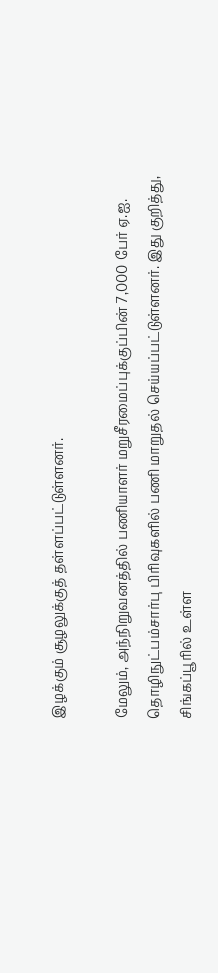இழக்கும் சூழலுக்குத் தள்ளப்பட்டுள்ளனர்.

மேலும், அந்நிறுவனத்தில் பணியாளர் மறுசீரமைப்புக்குப்பின் 7,000 பேர் ஏ.ஐ. தொழிநுட்பம்சார்பு பிரிவுகளில் பணி மாறுதல் செய்யப்பட்டுள்ளனர். இது குறித்து, சிங்கப்பூரில் உள்ள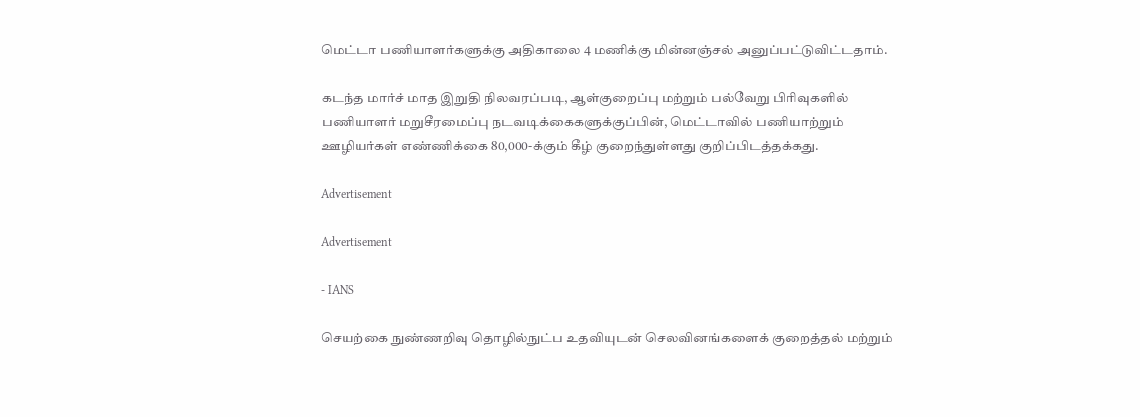மெட்டா பணியாளர்களுக்கு அதிகாலை 4 மணிக்கு மின்னஞ்சல் அனுப்பட்டுவிட்டதாம்.

கடந்த மார்ச் மாத இறுதி நிலவரப்படி, ஆள்குறைப்பு மற்றும் பல்வேறு பிரிவுகளில் பணியாளர் மறுசீரமைப்பு நடவடிக்கைகளுக்குப்பின், மெட்டாவில் பணியாற்றும் ஊழியர்கள் எண்ணிக்கை 80,000-க்கும் கீழ் குறைந்துள்ளது குறிப்பிடத்தக்கது.

Advertisement

Advertisement

- IANS

செயற்கை நுண்ணறிவு தொழில்நுட்ப உதவியுடன் செலவினங்களைக் குறைத்தல் மற்றும்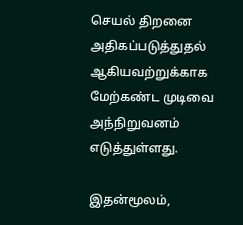செயல் திறனை அதிகப்படுத்துதல் ஆகியவற்றுக்காக மேற்கண்ட முடிவை அந்நிறுவனம் எடுத்துள்ளது.

இதன்மூலம்,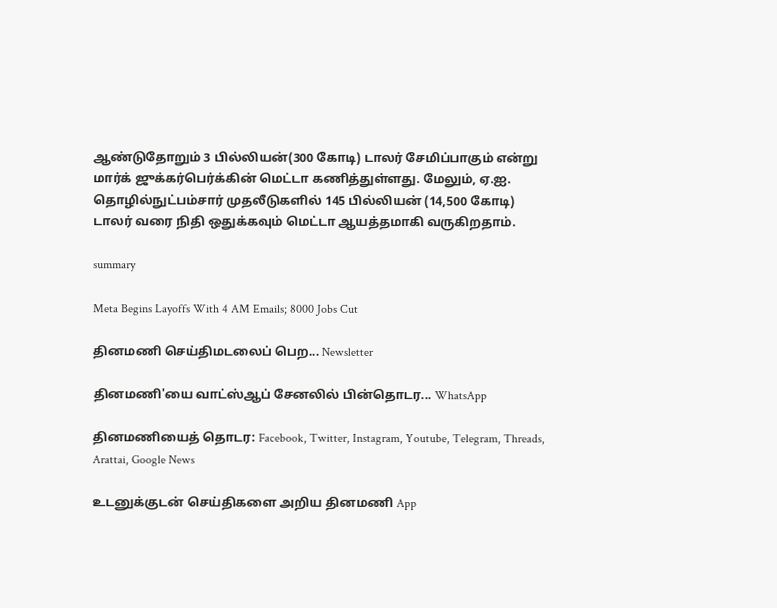ஆண்டுதோறும் 3 பில்லியன்(300 கோடி) டாலர் சேமிப்பாகும் என்று மார்க் ஜுக்கர்பெர்க்கின் மெட்டா கணித்துள்ளது. மேலும், ஏ.ஐ. தொழில்நுட்பம்சார் முதலீடுகளில் 145 பில்லியன் (14,500 கோடி) டாலர் வரை நிதி ஒதுக்கவும் மெட்டா ஆயத்தமாகி வருகிறதாம்.

summary

Meta Begins Layoffs With 4 AM Emails; 8000 Jobs Cut

தினமணி செய்திமடலைப் பெற... Newsletter

தினமணி'யை வாட்ஸ்ஆப் சேனலில் பின்தொடர... WhatsApp

தினமணியைத் தொடர: Facebook, Twitter, Instagram, Youtube, Telegram, Threads, Arattai, Google News

உடனுக்குடன் செய்திகளை அறிய தினமணி App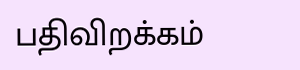பதிவிறக்கம்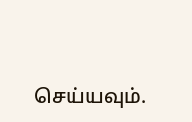செய்யவும்.